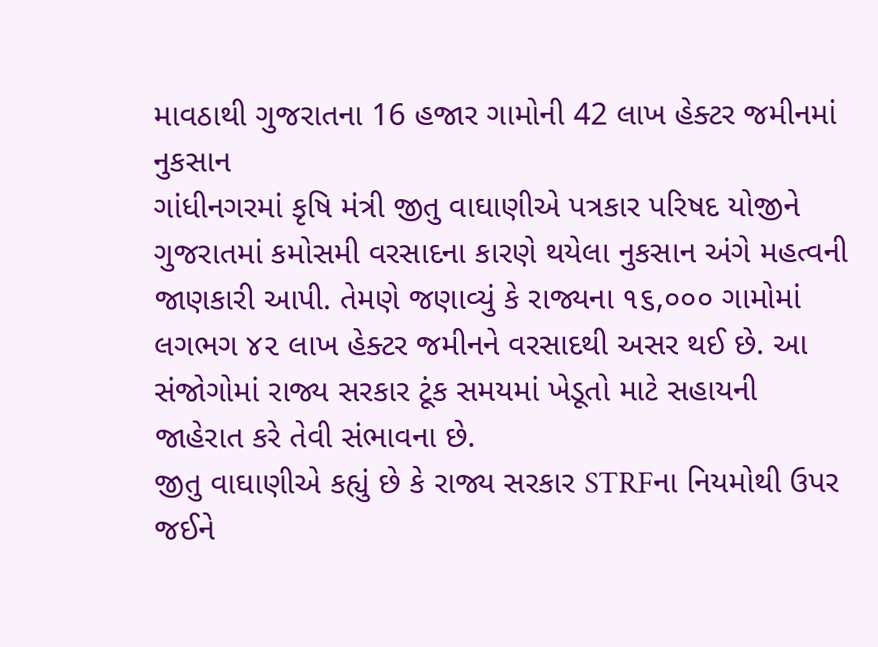માવઠાથી ગુજરાતના 16 હજાર ગામોની 42 લાખ હેક્ટર જમીનમાં નુકસાન
ગાંધીનગરમાં કૃષિ મંત્રી જીતુ વાઘાણીએ પત્રકાર પરિષદ યોજીને ગુજરાતમાં કમોસમી વરસાદના કારણે થયેલા નુકસાન અંગે મહત્વની જાણકારી આપી. તેમણે જણાવ્યું કે રાજ્યના ૧૬,૦૦૦ ગામોમાં લગભગ ૪૨ લાખ હેક્ટર જમીનને વરસાદથી અસર થઈ છે. આ સંજોગોમાં રાજ્ય સરકાર ટૂંક સમયમાં ખેડૂતો માટે સહાયની જાહેરાત કરે તેવી સંભાવના છે.
જીતુ વાઘાણીએ કહ્યું છે કે રાજ્ય સરકાર STRFના નિયમોથી ઉપર જઈને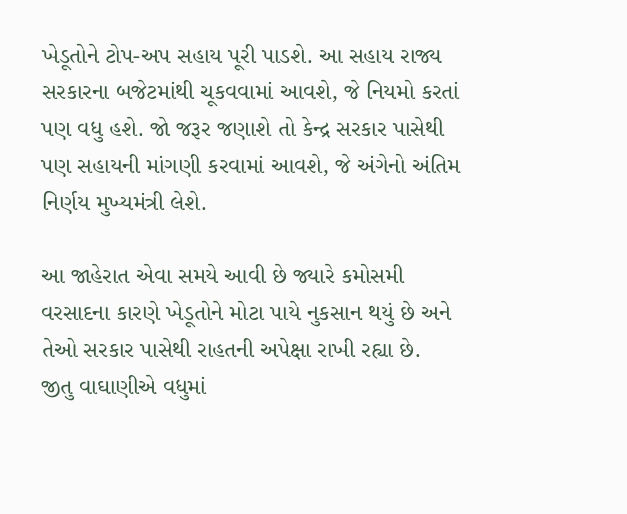ખેડૂતોને ટોપ-અપ સહાય પૂરી પાડશે. આ સહાય રાજ્ય સરકારના બજેટમાંથી ચૂકવવામાં આવશે, જે નિયમો કરતાં પણ વધુ હશે. જો જરૂર જણાશે તો કેન્દ્ર સરકાર પાસેથી પણ સહાયની માંગણી કરવામાં આવશે, જે અંગેનો અંતિમ નિર્ણય મુખ્યમંત્રી લેશે.

આ જાહેરાત એવા સમયે આવી છે જ્યારે કમોસમી વરસાદના કારણે ખેડૂતોને મોટા પાયે નુકસાન થયું છે અને તેઓ સરકાર પાસેથી રાહતની અપેક્ષા રાખી રહ્યા છે.
જીતુ વાઘાણીએ વધુમાં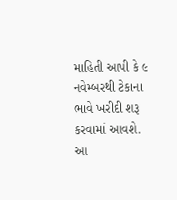માહિતી આપી કે ૯ નવેમ્બરથી ટેકાના ભાવે ખરીદી શરૂ કરવામાં આવશે. આ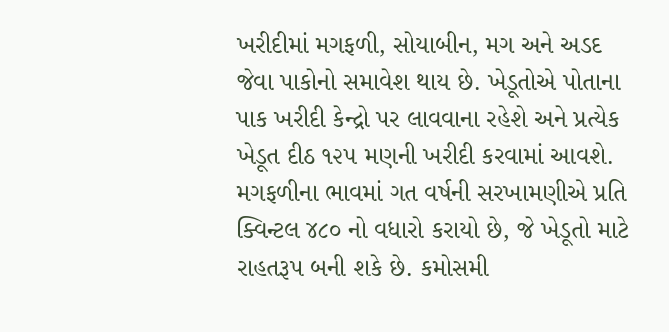ખરીદીમાં મગફળી, સોયાબીન, મગ અને અડદ જેવા પાકોનો સમાવેશ થાય છે. ખેડૂતોએ પોતાના પાક ખરીદી કેન્દ્રો પર લાવવાના રહેશે અને પ્રત્યેક ખેડૂત દીઠ ૧૨૫ મણની ખરીદી કરવામાં આવશે.
મગફળીના ભાવમાં ગત વર્ષની સરખામણીએ પ્રતિ ક્વિન્ટલ ૪૮૦ નો વધારો કરાયો છે, જે ખેડૂતો માટે રાહતરૂપ બની શકે છે. કમોસમી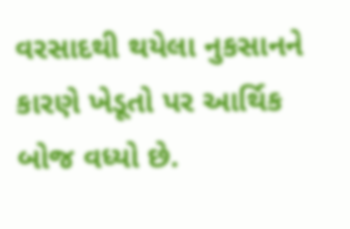વરસાદથી થયેલા નુકસાનને કારણે ખેડૂતો પર આર્થિક બોજ વધ્યો છે.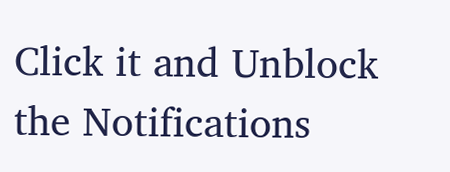Click it and Unblock the Notifications